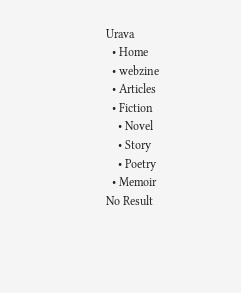Urava
  • Home
  • webzine
  • Articles
  • Fiction
    • Novel
    • Story
    • Poetry
  • Memoir
No Result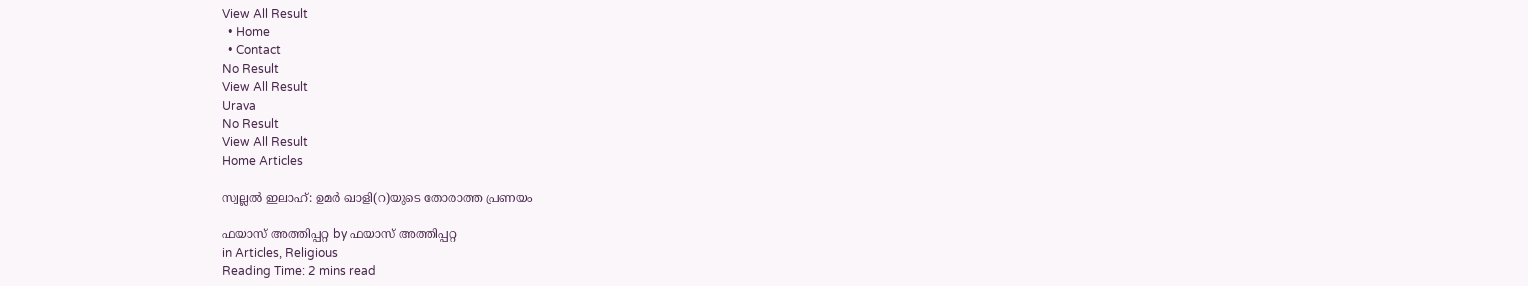View All Result
  • Home
  • Contact
No Result
View All Result
Urava
No Result
View All Result
Home Articles

സ്വല്ലല്‍ ഇലാഹ്: ഉമര്‍ ഖാളി(റ)യുടെ തോരാത്ത പ്രണയം

ഫയാസ് അത്തിപ്പറ്റ by ഫയാസ് അത്തിപ്പറ്റ
in Articles, Religious
Reading Time: 2 mins read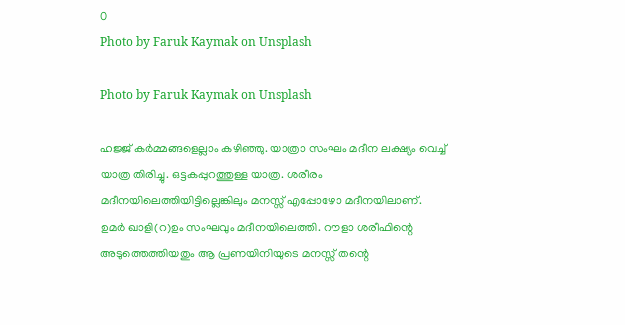0
Photo by Faruk Kaymak on Unsplash

Photo by Faruk Kaymak on Unsplash

ഹജ്ജ് കര്‍മ്മങ്ങളെല്ലാം കഴിഞ്ഞു. യാത്രാ സംഘം മദീന ലക്ഷ്യം വെച്ച് യാത്ര തിരിച്ചു. ഒട്ടകപ്പുറത്തുള്ള യാത്ര. ശരീരം മദീനയിലെത്തിയിട്ടില്ലെങ്കിലും മനസ്സ് എപ്പോഴോ മദീനയിലാണ്. ഉമര്‍ ഖാളി(റ)ഉം സംഘവും മദീനയിലെത്തി. റൗളാ ശരീഫിന്റെ അടുത്തെത്തിയതും ആ പ്രണയിനിയുടെ മനസ്സ് തന്റെ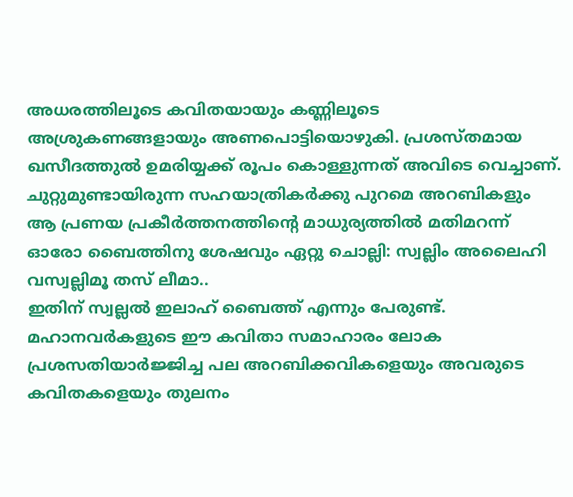അധരത്തിലൂടെ കവിതയായും കണ്ണിലൂടെ അശ്രുകണങ്ങളായും അണപൊട്ടിയൊഴുകി. പ്രശസ്തമായ ഖസീദത്തുല്‍ ഉമരിയ്യക്ക് രൂപം കൊള്ളുന്നത് അവിടെ വെച്ചാണ്. ചുറ്റുമുണ്ടായിരുന്ന സഹയാത്രികര്‍ക്കു പുറമെ അറബികളും ആ പ്രണയ പ്രകീര്‍ത്തനത്തിന്റെ മാധുര്യത്തില്‍ മതിമറന്ന് ഓരോ ബൈത്തിനു ശേഷവും ഏറ്റു ചൊല്ലി: സ്വല്ലിം അലൈഹി വസ്വല്ലിമൂ തസ് ലീമാ..
ഇതിന് സ്വല്ലല്‍ ഇലാഹ് ബൈത്ത് എന്നും പേരുണ്ട്. മഹാനവര്‍കളുടെ ഈ കവിതാ സമാഹാരം ലോക പ്രശസതിയാര്‍ജ്ജിച്ച പല അറബിക്കവികളെയും അവരുടെ കവിതകളെയും തുലനം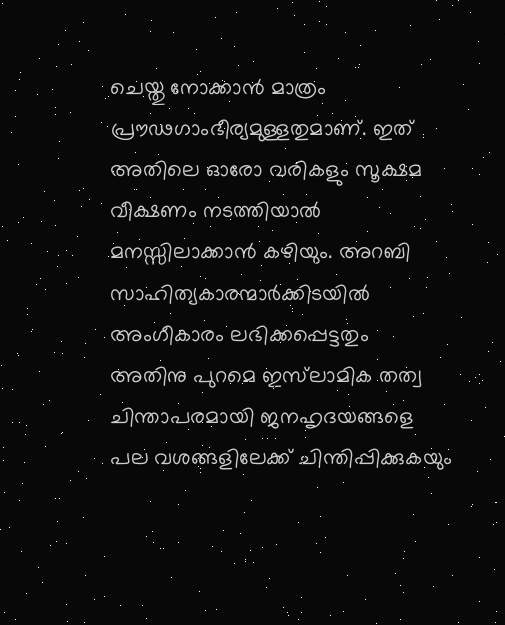ചെയ്തു നോക്കാന്‍ മാത്രം പ്രൗഢഗാംഭീര്യമുള്ളതുമാണ്. ഇത് അതിലെ ഓരോ വരികളും സൂക്ഷമ വീക്ഷണം നടത്തിയാല്‍ മനസ്സിലാക്കാന്‍ കഴിയും. അറബി സാഹിത്യകാരന്മാര്‍ക്കിടയില്‍ അംഗീകാരം ലഭിക്കപ്പെട്ടതും അതിനു പുറമെ ഇസ്‌ലാമിക തത്വ ചിന്താപരമായി ജനഹൃദയങ്ങളെ പല വശങ്ങളിലേക്ക് ചിന്തിപ്പിക്കുകയും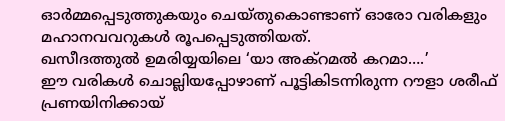ഓര്‍മ്മപ്പെടുത്തുകയും ചെയ്തുകൊണ്ടാണ് ഓരോ വരികളും മഹാനവവറുകള്‍ രൂപപ്പെടുത്തിയത്.
ഖസീദത്തുല്‍ ഉമരിയ്യയിലെ ‘യാ അക്‌റമല്‍ കറമാ….’
ഈ വരികള്‍ ചൊല്ലിയപ്പോഴാണ് പൂട്ടികിടന്നിരുന്ന റൗളാ ശരീഫ് പ്രണയിനിക്കായ്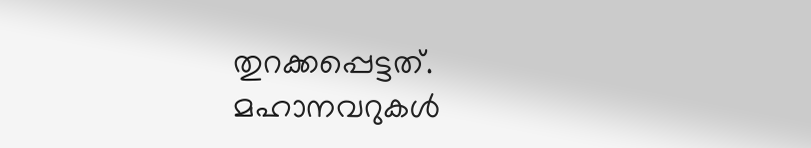തുറക്കപ്പെട്ടത്. മഹാനവറുകള്‍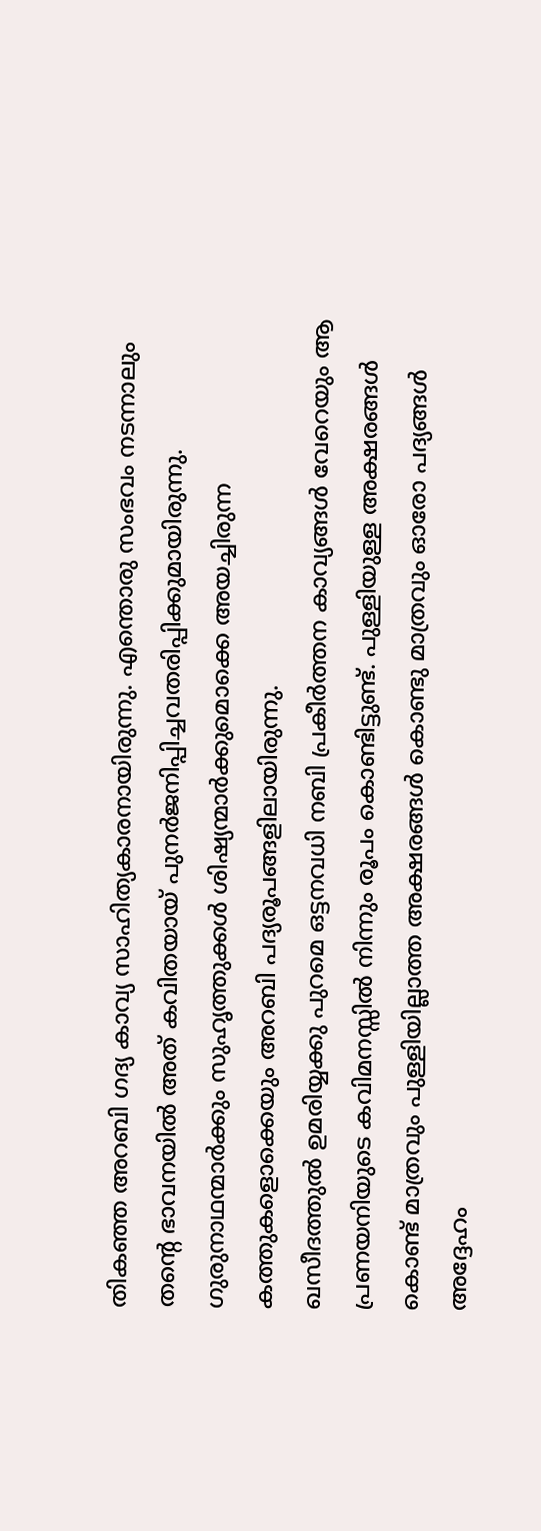തികഞ്ഞ അറബി ഗദ്യ കാവ്യ സാഹിത്യകാരനായിരുന്നു. എന്തൊരു സംഭവം നടന്നാലും തന്റെ ഭാവനയില്‍ അത് കവിതയായ് പുനര്‍ജനിപ്പിച്ചവതരിപ്പിക്കുമായിരുന്നു. ഗുരുനാഥന്മാര്‍ക്കും സുഹൃത്തുക്കള്‍ ശിഷ്യന്മാര്‍ക്കുമൊക്കെ അയച്ചിരുന്ന കത്തുകളൊക്കെയും അറബി പദ്യരൂപങ്ങളിലായിരുന്നു.
ഖസീദത്തുല്‍ ഉമരിയ്യക്കു പുറമെ ഒട്ടനവധി നബി പ്രകീര്‍ത്തന കാവ്യങ്ങള്‍ വേറെയും ആ പ്രണയനിയുടെ കവിമനസ്സില്‍ നിന്നും രൂപം കൊണ്ടിട്ടുണ്ട്. പുള്ളിയുള്ള അക്ഷരങ്ങള്‍ കൊണ്ട് മാത്രവും പുള്ളിയില്ലാത്ത അക്ഷരങ്ങള്‍ കൊണ്ടു മാത്രവും ഓരോ പദ്യങ്ങള്‍ അദ്ദേഹം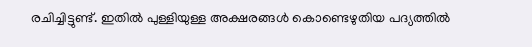രചിച്ചിട്ടുണ്ട്. ഇതില്‍ പുള്ളിയുള്ള അക്ഷരങ്ങള്‍ കൊണ്ടെഴുതിയ പദ്യത്തില്‍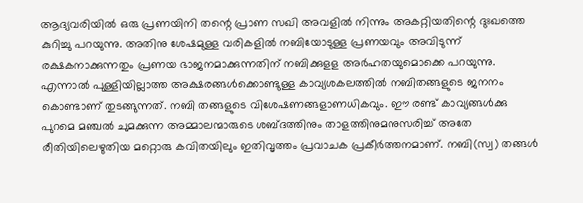ആദ്യവരിയില്‍ ഒരു പ്രണയിനി തന്റെ പ്രാണ സഖി അവളില്‍ നിന്നും അകറ്റിയതിന്റെ ദുഃഖത്തെ കുറിച്ചു പറയുന്നു. അതിനു ശേഷമുള്ള വരികളില്‍ നബിയോടുള്ള പ്രണയവും അവിടുന്ന് രക്ഷകനാക്കുന്നതും പ്രണയ ഭാജനമാക്കുന്നതിന് നബിക്കുളള അര്‍ഹതയുമൊക്കെ പറയുന്നു.
എന്നാല്‍ പുള്ളിയില്ലാത്ത അക്ഷരങ്ങള്‍ക്കൊണ്ടുള്ള കാവ്യശകലത്തില്‍ നബിതങ്ങളുടെ ജനനം കൊണ്ടാണ് തുടങ്ങുന്നത്. നബി തങ്ങളുടെ വിശേഷണങ്ങളാണധികവും. ഈ രണ്ട് കാവ്യങ്ങള്‍ക്കു പുറമെ മഞ്ചല്‍ ചുമക്കുന്ന അമ്മാലന്മാരുടെ ശബ്ദത്തിനും താളത്തിനുമനുസരിച്ച് അതേ രീതിയിലെഴുതിയ മറ്റൊരു കവിതയിലും ഇതിവൃത്തം പ്രവാചക പ്രകീര്‍ത്തനമാണ്. നബി(സ്വ) തങ്ങള്‍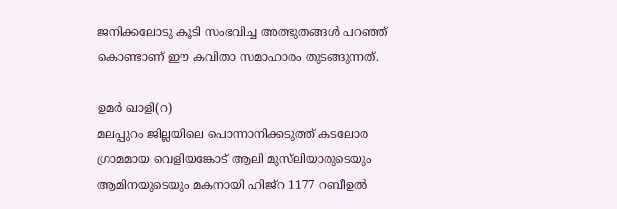ജനിക്കലോടു കൂടി സംഭവിച്ച അത്ഭുതങ്ങള്‍ പറഞ്ഞ് കൊണ്ടാണ് ഈ കവിതാ സമാഹാരം തുടങ്ങുന്നത്.

ഉമര്‍ ഖാളി(റ)
മലപ്പുറം ജില്ലയിലെ പൊന്നാനിക്കടുത്ത് കടലോര ഗ്രാമമായ വെളിയങ്കോട് ആലി മുസ്‌ലിയാരുടെയും ആമിനയുടെയും മകനായി ഹിജ്‌റ 1177 റബീഉല്‍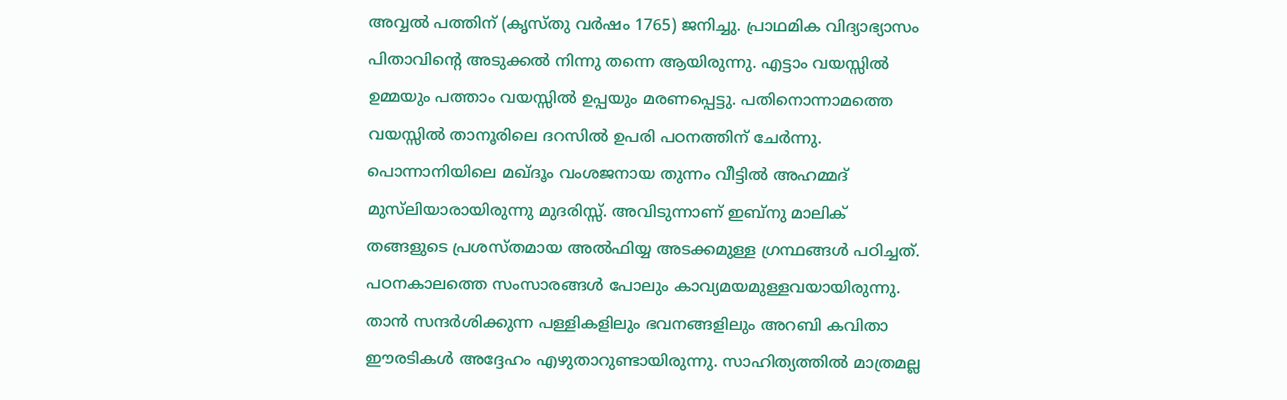അവ്വല്‍ പത്തിന് (കൃസ്തു വര്‍ഷം 1765) ജനിച്ചു. പ്രാഥമിക വിദ്യാഭ്യാസം പിതാവിന്റെ അടുക്കല്‍ നിന്നു തന്നെ ആയിരുന്നു. എട്ടാം വയസ്സില്‍ ഉമ്മയും പത്താം വയസ്സില്‍ ഉപ്പയും മരണപ്പെട്ടു. പതിനൊന്നാമത്തെ വയസ്സില്‍ താനൂരിലെ ദറസില്‍ ഉപരി പഠനത്തിന് ചേര്‍ന്നു. പൊന്നാനിയിലെ മഖ്ദൂം വംശജനായ തുന്നം വീട്ടില്‍ അഹമ്മദ് മുസ്‌ലിയാരായിരുന്നു മുദരിസ്സ്. അവിടുന്നാണ് ഇബ്‌നു മാലിക് തങ്ങളുടെ പ്രശസ്തമായ അല്‍ഫിയ്യ അടക്കമുള്ള ഗ്രന്ഥങ്ങള്‍ പഠിച്ചത്. പഠനകാലത്തെ സംസാരങ്ങള്‍ പോലും കാവ്യമയമുള്ളവയായിരുന്നു. താന്‍ സന്ദര്‍ശിക്കുന്ന പള്ളികളിലും ഭവനങ്ങളിലും അറബി കവിതാ ഈരടികള്‍ അദ്ദേഹം എഴുതാറുണ്ടായിരുന്നു. സാഹിത്യത്തില്‍ മാത്രമല്ല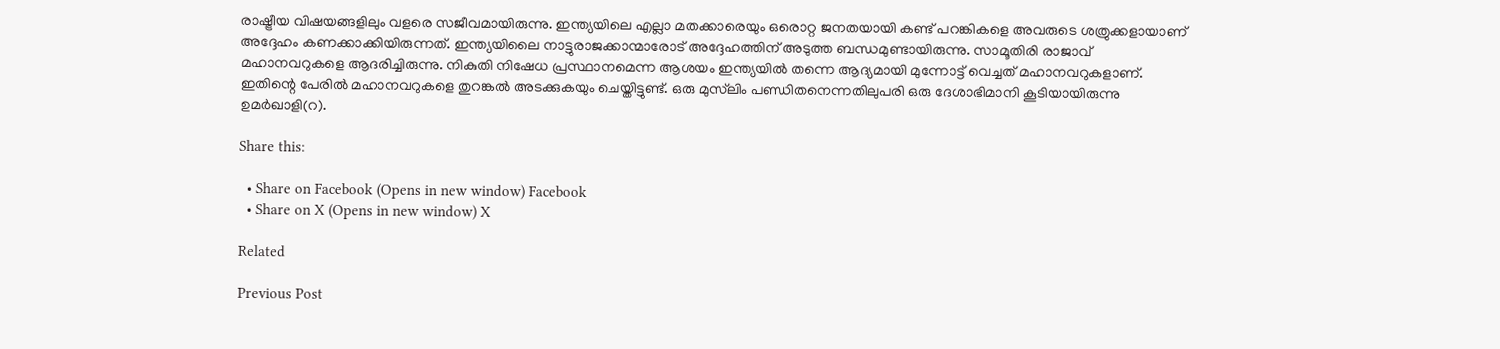രാഷ്ട്രീയ വിഷയങ്ങളിലും വളരെ സജീവമായിരുന്നു. ഇന്ത്യയിലെ എല്ലാ മതക്കാരെയും ഒരൊറ്റ ജനതയായി കണ്ട് പറങ്കികളെ അവരുടെ ശത്രുക്കളായാണ് അദ്ദേഹം കണക്കാക്കിയിരുന്നത്. ഇന്ത്യയിലൈ നാട്ടുരാജക്കാന്മാരോട് അദ്ദേഹത്തിന് അടുത്ത ബന്ധമുണ്ടായിരുന്നു. സാമൂതിരി രാജാവ് മഹാനവറുകളെ ആദരിച്ചിരുന്നു. നികുതി നിഷേധ പ്രസ്ഥാനമെന്ന ആശയം ഇന്ത്യയില്‍ തന്നെ ആദ്യമായി മുന്നോട്ട് വെച്ചത് മഹാനവറുകളാണ്. ഇതിന്റെ പേരില്‍ മഹാനവറുകളെ തുറങ്കല്‍ അടക്കുകയും ചെയ്തിട്ടുണ്ട്. ഒരു മുസ്‌ലിം പണ്ഡിതനെന്നതിലുപരി ഒരു ദേശാഭിമാനി കൂടിയായിരുന്നു ഉമര്‍ഖാളി(റ).

Share this:

  • Share on Facebook (Opens in new window) Facebook
  • Share on X (Opens in new window) X

Related

Previous Post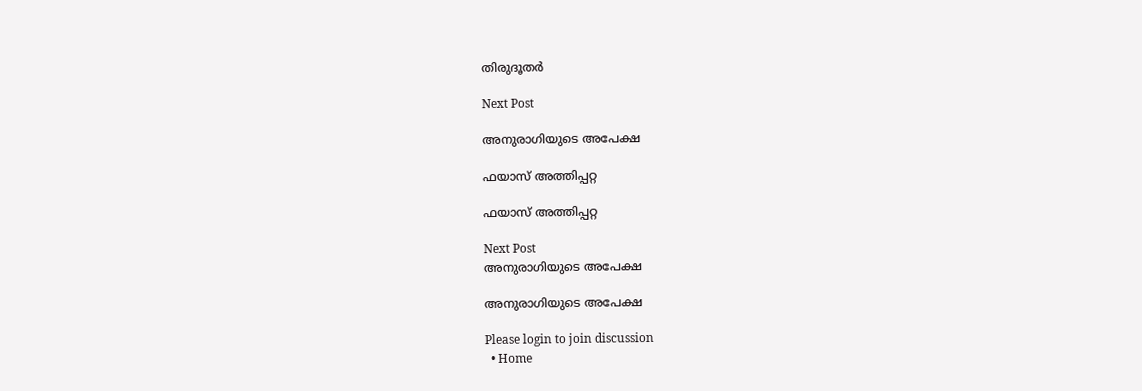തിരുദൂതര്‍

Next Post

അനുരാഗിയുടെ അപേക്ഷ

ഫയാസ് അത്തിപ്പറ്റ

ഫയാസ് അത്തിപ്പറ്റ

Next Post
അനുരാഗിയുടെ അപേക്ഷ

അനുരാഗിയുടെ അപേക്ഷ

Please login to join discussion
  • Home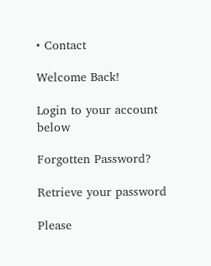• Contact

Welcome Back!

Login to your account below

Forgotten Password?

Retrieve your password

Please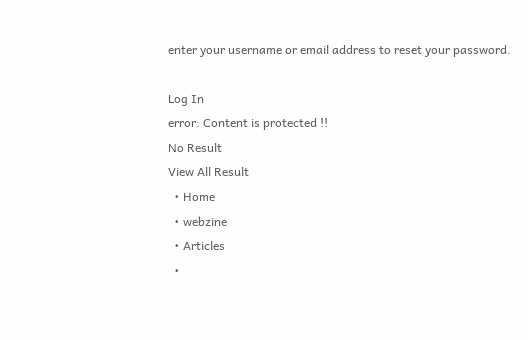enter your username or email address to reset your password.

Log In
error: Content is protected !!
No Result
View All Result
  • Home
  • webzine
  • Articles
  •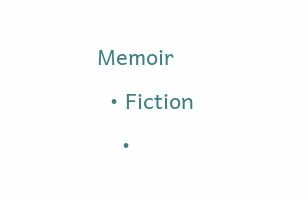Memoir
  • Fiction
    •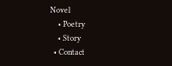Novel
    • Poetry
    • Story
  • Contact